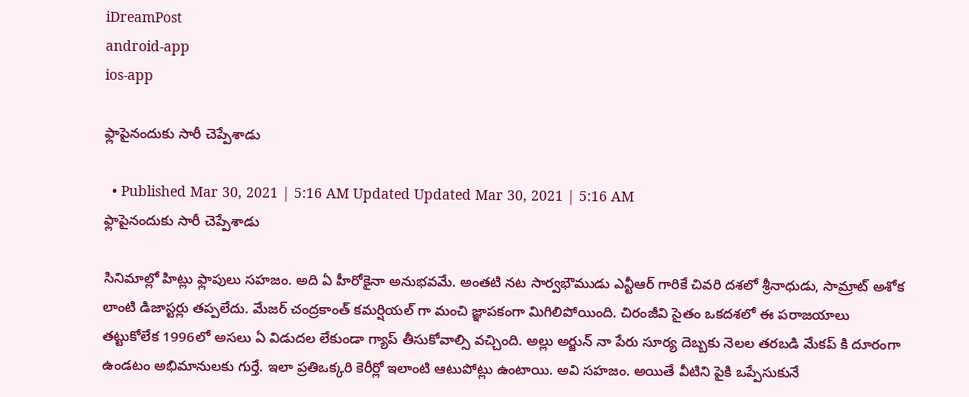iDreamPost
android-app
ios-app

ఫ్లాపైనందుకు సారీ చెప్పేశాడు

  • Published Mar 30, 2021 | 5:16 AM Updated Updated Mar 30, 2021 | 5:16 AM
ఫ్లాపైనందుకు సారీ చెప్పేశాడు

సినిమాల్లో హిట్లు ఫ్లాపులు సహజం. అది ఏ హీరోకైనా అనుభవమే. అంతటి నట సార్వభౌముడు ఎన్టీఆర్ గారికే చివరి దశలో శ్రీనాధుడు, సామ్రాట్ అశోక లాంటి డిజాస్టర్లు తప్పలేదు. మేజర్ చంద్రకాంత్ కమర్షియల్ గా మంచి జ్ఞాపకంగా మిగిలిపోయింది. చిరంజీవి సైతం ఒకదశలో ఈ పరాజయాలు తట్టుకోలేక 1996లో అసలు ఏ విడుదల లేకుండా గ్యాప్ తీసుకోవాల్సి వచ్చింది. అల్లు అర్జున్ నా పేరు సూర్య దెబ్బకు నెలల తరబడి మేకప్ కి దూరంగా ఉండటం అభిమానులకు గుర్తే. ఇలా ప్రతిఒక్కరి కెరీర్లో ఇలాంటి ఆటుపోట్లు ఉంటాయి. అవి సహజం. అయితే వీటిని పైకి ఒప్పేసుకునే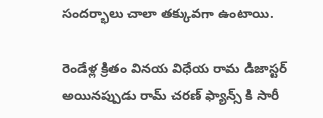సందర్భాలు చాలా తక్కువగా ఉంటాయి.

రెండేళ్ల క్రితం వినయ విధేయ రామ డిజాస్టర్ అయినప్పుడు రామ్ చరణ్ ఫ్యాన్స్ కి సారీ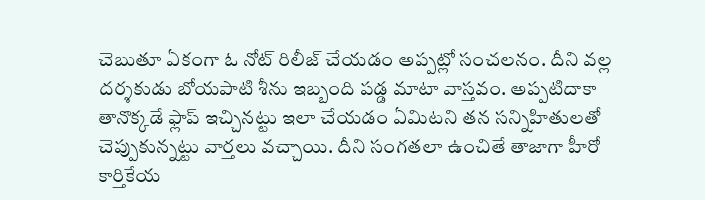చెబుతూ ఏకంగా ఓ నోట్ రిలీజ్ చేయడం అప్పట్లో సంచలనం. దీని వల్ల దర్శకుడు బోయపాటి శీను ఇబ్బంది పడ్డ మాటా వాస్తవం. అప్పటిదాకా తానొక్కడే ఫ్లాప్ ఇచ్చినట్టు ఇలా చేయడం ఏమిటని తన సన్నిహితులతో చెప్పుకున్నట్టు వార్తలు వచ్చాయి. దీని సంగతలా ఉంచితే తాజాగా హీరో కార్తికేయ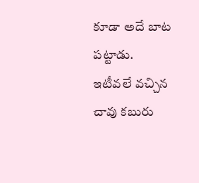కూడా అదే బాట పట్టాడు. ఇటీవలే వచ్చిన చావు కబురు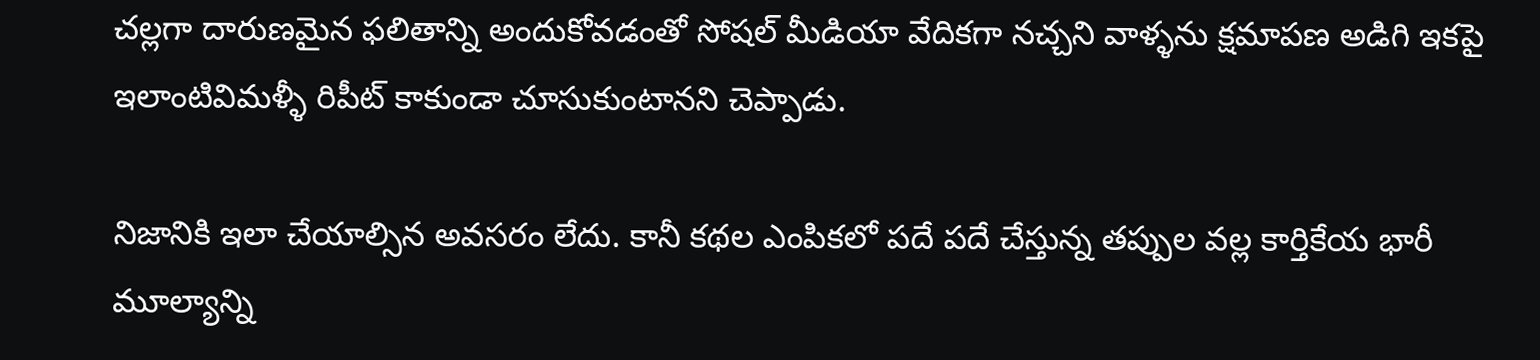చల్లగా దారుణమైన ఫలితాన్ని అందుకోవడంతో సోషల్ మీడియా వేదికగా నచ్చని వాళ్ళను క్షమాపణ అడిగి ఇకపై ఇలాంటివిమళ్ళీ రిపీట్ కాకుండా చూసుకుంటానని చెప్పాడు.

నిజానికి ఇలా చేయాల్సిన అవసరం లేదు. కానీ కథల ఎంపికలో పదే పదే చేస్తున్న తప్పుల వల్ల కార్తికేయ భారీ మూల్యాన్ని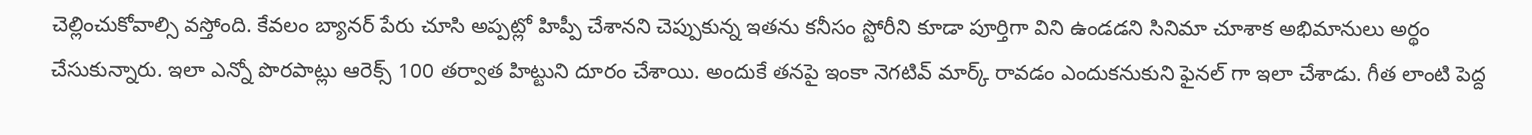చెల్లించుకోవాల్సి వస్తోంది. కేవలం బ్యానర్ పేరు చూసి అప్పట్లో హిప్పీ చేశానని చెప్పుకున్న ఇతను కనీసం స్టోరీని కూడా పూర్తిగా విని ఉండడని సినిమా చూశాక అభిమానులు అర్థం చేసుకున్నారు. ఇలా ఎన్నో పొరపాట్లు ఆరెక్స్ 100 తర్వాత హిట్టుని దూరం చేశాయి. అందుకే తనపై ఇంకా నెగటివ్ మార్క్ రావడం ఎందుకనుకుని ఫైనల్ గా ఇలా చేశాడు. గీత లాంటి పెద్ద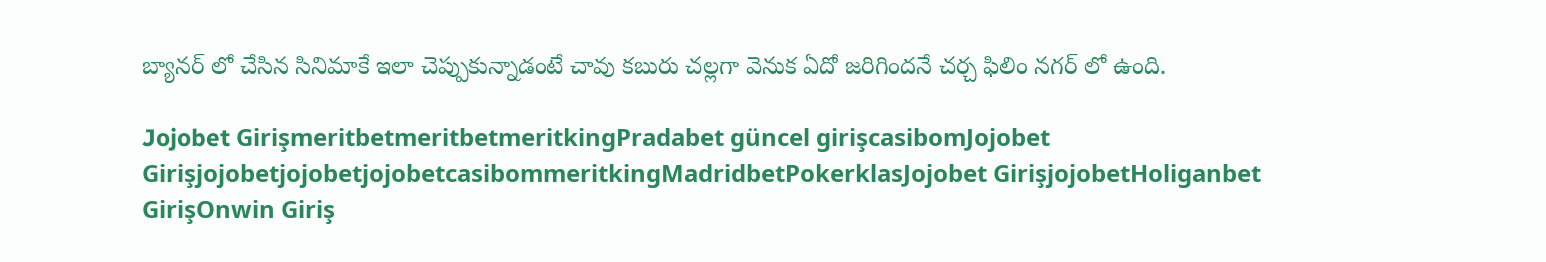బ్యానర్ లో చేసిన సినిమాకే ఇలా చెప్పుకున్నాడంటే చావు కబురు చల్లగా వెనుక ఏదో జరిగిందనే చర్చ ఫిలిం నగర్ లో ఉంది.

Jojobet GirişmeritbetmeritbetmeritkingPradabet güncel girişcasibomJojobet GirişjojobetjojobetjojobetcasibommeritkingMadridbetPokerklasJojobet GirişjojobetHoliganbet GirişOnwin Giriş